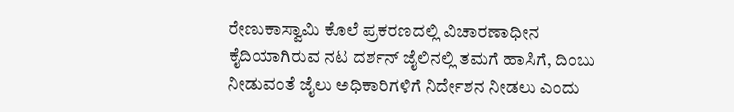ರೇಣುಕಾಸ್ವಾಮಿ ಕೊಲೆ ಪ್ರಕರಣದಲ್ಲಿ ವಿಚಾರಣಾಧೀನ ಕೈದಿಯಾಗಿರುವ ನಟ ದರ್ಶನ್ ಜೈಲಿನಲ್ಲಿ ತಮಗೆ ಹಾಸಿಗೆ, ದಿಂಬು ನೀಡುವಂತೆ ಜೈಲು ಅಧಿಕಾರಿಗಳಿಗೆ ನಿರ್ದೇಶನ ನೀಡಲು ಎಂದು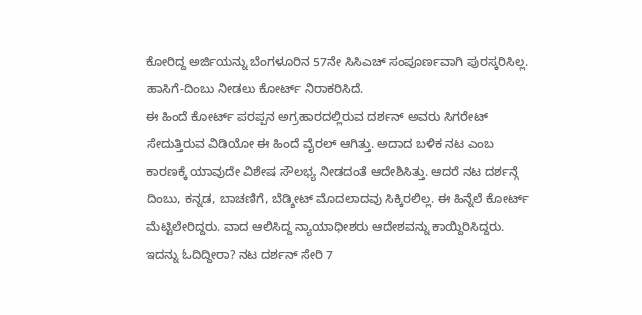ಕೋರಿದ್ದ ಅರ್ಜಿಯನ್ನು ಬೆಂಗಳೂರಿನ 57ನೇ ಸಿಸಿಎಚ್ ಸಂಪೂರ್ಣವಾಗಿ ಪುರಸ್ಕರಿಸಿಲ್ಲ. ಹಾಸಿಗೆ-ದಿಂಬು ನೀಡಲು ಕೋರ್ಟ್ ನಿರಾಕರಿಸಿದೆ.
ಈ ಹಿಂದೆ ಕೋರ್ಟ್ ಪರಪ್ಪನ ಅಗ್ರಹಾರದಲ್ಲಿರುವ ದರ್ಶನ್ ಅವರು ಸಿಗರೇಟ್ ಸೇದುತ್ತಿರುವ ವಿಡಿಯೋ ಈ ಹಿಂದೆ ವೈರಲ್ ಆಗಿತ್ತು. ಅದಾದ ಬಳಿಕ ನಟ ಎಂಬ ಕಾರಣಕ್ಕೆ ಯಾವುದೇ ವಿಶೇಷ ಸೌಲಭ್ಯ ನೀಡದಂತೆ ಆದೇಶಿಸಿತ್ತು. ಆದರೆ ನಟ ದರ್ಶನ್ಗೆ ದಿಂಬು, ಕನ್ನಡ, ಬಾಚಣಿಗೆ, ಬೆಡ್ಶೀಟ್ ಮೊದಲಾದವು ಸಿಕ್ಕಿರಲಿಲ್ಲ. ಈ ಹಿನ್ನೆಲೆ ಕೋರ್ಟ್ ಮೆಟ್ಟಿಲೇರಿದ್ದರು. ವಾದ ಆಲಿಸಿದ್ದ ನ್ಯಾಯಾಧೀಶರು ಆದೇಶವನ್ನು ಕಾಯ್ದಿರಿಸಿದ್ದರು.
ಇದನ್ನು ಓದಿದ್ದೀರಾ? ನಟ ದರ್ಶನ್ ಸೇರಿ 7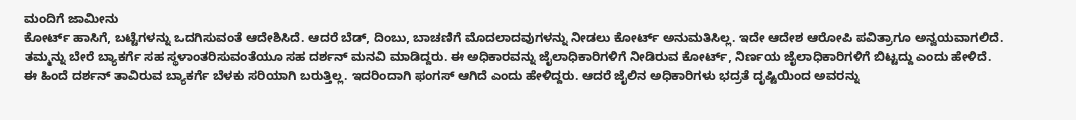ಮಂದಿಗೆ ಜಾಮೀನು
ಕೋರ್ಟ್ ಹಾಸಿಗೆ, ಬಟ್ಟೆಗಳನ್ನು ಒದಗಿಸುವಂತೆ ಆದೇಶಿಸಿದೆ. ಆದರೆ ಬೆಡ್, ದಿಂಬು, ಬಾಚಣಿಗೆ ಮೊದಲಾದವುಗಳನ್ನು ನೀಡಲು ಕೋರ್ಟ್ ಅನುಮತಿಸಿಲ್ಲ. ಇದೇ ಆದೇಶ ಆರೋಪಿ ಪವಿತ್ರಾಗೂ ಅನ್ವಯವಾಗಲಿದೆ.
ತಮ್ಮನ್ನು ಬೇರೆ ಬ್ಯಾಕರ್ಗೆ ಸಹ ಸ್ಥಳಾಂತರಿಸುವಂತೆಯೂ ಸಹ ದರ್ಶನ್ ಮನವಿ ಮಾಡಿದ್ದರು. ಈ ಅಧಿಕಾರವನ್ನು ಜೈಲಾಧಿಕಾರಿಗಳಿಗೆ ನೀಡಿರುವ ಕೋರ್ಟ್, ನಿರ್ಣಯ ಜೈಲಾಧಿಕಾರಿಗಳಿಗೆ ಬಿಟ್ಟದ್ದು ಎಂದು ಹೇಳಿದೆ.
ಈ ಹಿಂದೆ ದರ್ಶನ್ ತಾವಿರುವ ಬ್ಯಾಕರ್ಗೆ ಬೆಳಕು ಸರಿಯಾಗಿ ಬರುತ್ತಿಲ್ಲ. ಇದರಿಂದಾಗಿ ಫಂಗಸ್ ಆಗಿದೆ ಎಂದು ಹೇಳಿದ್ದರು. ಆದರೆ ಜೈಲಿನ ಅಧಿಕಾರಿಗಳು ಭದ್ರತೆ ದೃಷ್ಟಿಯಿಂದ ಅವರನ್ನು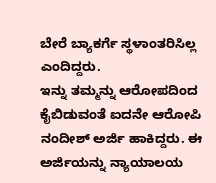ಬೇರೆ ಬ್ಯಾಕರ್ಗೆ ಸ್ಥಳಾಂತರಿಸಿಲ್ಲ ಎಂದಿದ್ದರು.
ಇನ್ನು ತಮ್ಮನ್ನು ಆರೋಪದಿಂದ ಕೈಬಿಡುವಂತೆ ಐದನೇ ಆರೋಪಿ ನಂದೀಶ್ ಅರ್ಜಿ ಹಾಕಿದ್ದರು. ಈ ಅರ್ಜಿಯನ್ನು ನ್ಯಾಯಾಲಯ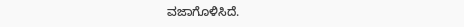ವಜಾಗೊಳಿಸಿದೆ.